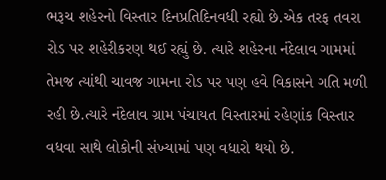ભરૂચ શહેરનો વિસ્તાર દિનપ્રતિદિનવધી રહ્યો છે.એક તરફ તવરા રોડ પર શહેરીકરણ થઈ રહ્યું છે. ત્યારે શહેરના નંદેલાવ ગામમાં તેમજ ત્યાંથી ચાવજ ગામના રોડ પર પણ હવે વિકાસને ગતિ મળી રહી છે.ત્યારે નંદેલાવ ગ્રામ પંચાયત વિસ્તારમાં રહેણાંક વિસ્તાર વધવા સાથે લોકોની સંખ્યામાં પણ વધારો થયો છે.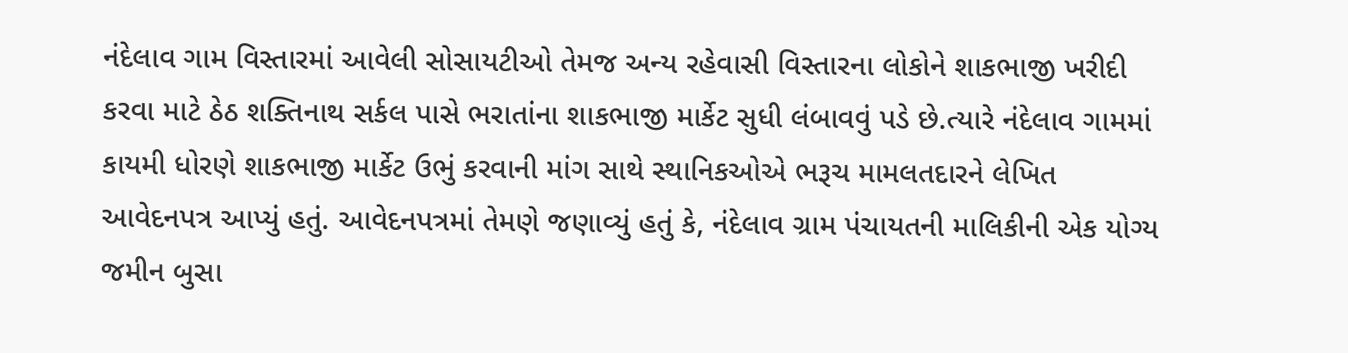નંદેલાવ ગામ વિસ્તારમાં આવેલી સોસાયટીઓ તેમજ અન્ય રહેવાસી વિસ્તારના લોકોને શાકભાજી ખરીદી કરવા માટે ઠેઠ શક્તિનાથ સર્કલ પાસે ભરાતાંના શાકભાજી માર્કેટ સુધી લંબાવવું પડે છે.ત્યારે નંદેલાવ ગામમાં કાયમી ધોરણે શાકભાજી માર્કેટ ઉભું કરવાની માંગ સાથે સ્થાનિકઓએ ભરૂચ મામલતદારને લેખિત આવેદનપત્ર આપ્યું હતું. આવેદનપત્રમાં તેમણે જણાવ્યું હતું કે, નંદેલાવ ગ્રામ પંચાયતની માલિકીની એક યોગ્ય જમીન બુસા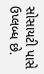સોસાયટી પાસે ઉપ્લબ્ધ છે.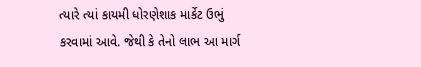ત્યારે ત્યાં કાયમી ધોરણેશાક માર્કેટ ઉભું કરવામાં આવે. જેથી કે તેનો લાભ આ માર્ગ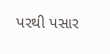પરથી પસાર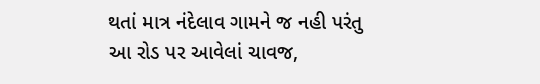થતાં માત્ર નંદેલાવ ગામને જ નહી પરંતુ આ રોડ પર આવેલાં ચાવજ,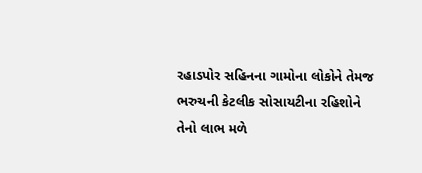રહાડપોર સહિનના ગામોના લોકોને તેમજ ભરુચની કેટલીક સોસાયટીના રહિશોને તેનો લાભ મળે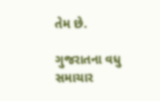તેમ છે.

ગુજરાતના વધુ સમાચાર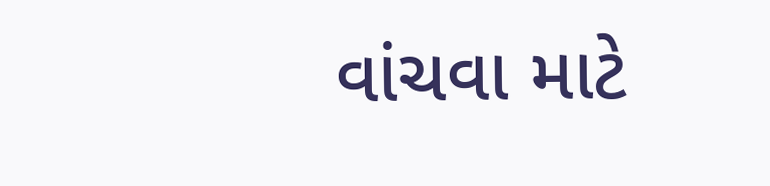વાંચવા માટે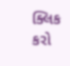ક્લિક કરો